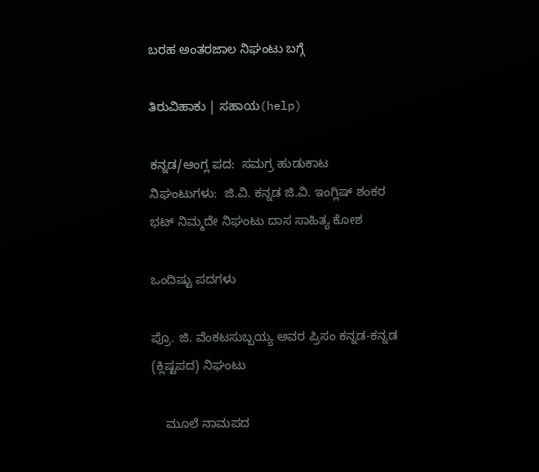ಬರಹ ಅಂತರಜಾಲ ನಿಘಂಟು ಬಗ್ಗೆ

ತಿರುವಿಹಾಕು | ಸಹಾಯ(help)

ಕನ್ನಡ/ಆಂಗ್ಲ ಪದ:  ಸಮಗ್ರ ಹುಡುಕಾಟ
ನಿಘಂಟುಗಳು:  ಜಿ.ವಿ. ಕನ್ನಡ ಜಿ.ವಿ. ಇಂಗ್ಲಿಷ್ ಶಂಕರ ಭಟ್ ನಿಮ್ಮದೇ ನಿಘಂಟು ದಾಸ ಸಾಹಿತ್ಯ ಕೋಶ

ಒಂದಿಷ್ಟು ಪದಗಳು

ಪ್ರೊ. ಜಿ. ವೆಂಕಟಸುಬ್ಬಯ್ಯ ಅವರ ಪ್ರಿಸಂ ಕನ್ನಡ-ಕನ್ನಡ (ಕ್ಲಿಷ್ಟಪದ) ನಿಘಂಟು

    ಮೂಲೆ ನಾಮಪದ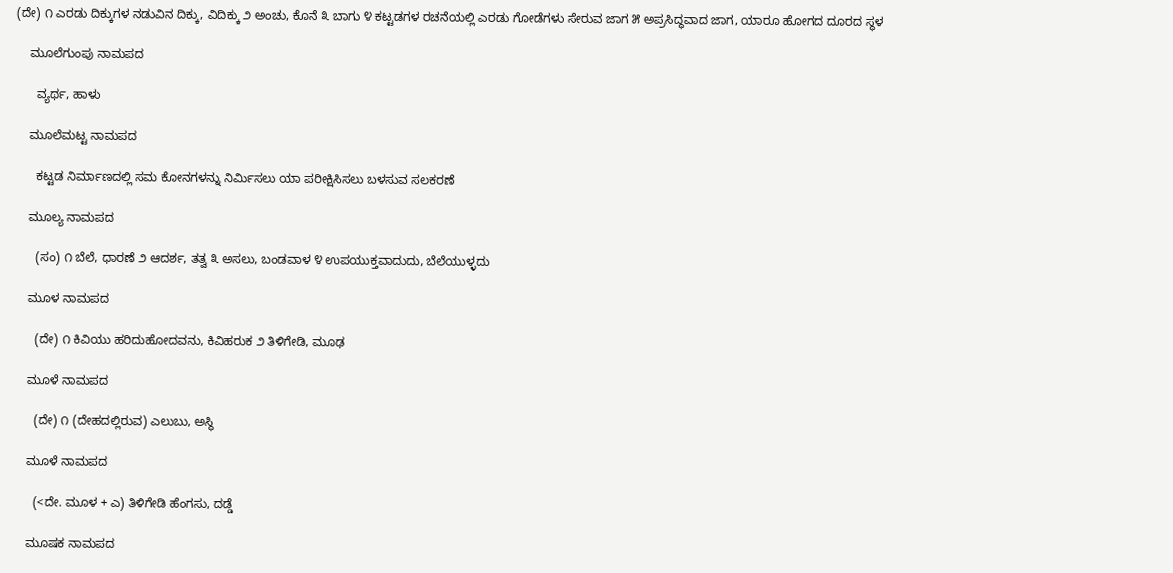(ದೇ) ೧ ಎರಡು ದಿಕ್ಕುಗಳ ನಡುವಿನ ದಿಕ್ಕು, ವಿದಿಕ್ಕು ೨ ಅಂಚು, ಕೊನೆ ೩ ಬಾಗು ೪ ಕಟ್ಟಡಗಳ ರಚನೆಯಲ್ಲಿ ಎರಡು ಗೋಡೆಗಳು ಸೇರುವ ಜಾಗ ೫ ಅಪ್ರಸಿದ್ಧವಾದ ಜಾಗ, ಯಾರೂ ಹೋಗದ ದೂರದ ಸ್ಥಳ

    ಮೂಲೆಗುಂಪು ನಾಮಪದ

      ವ್ಯರ್ಥ, ಹಾಳು

    ಮೂಲೆಮಟ್ಟ ನಾಮಪದ

      ಕಟ್ಟಡ ನಿರ್ಮಾಣದಲ್ಲಿ ಸಮ ಕೋನಗಳನ್ನು ನಿರ್ಮಿಸಲು ಯಾ ಪರೀಕ್ಷಿಸಿಸಲು ಬಳಸುವ ಸಲಕರಣೆ

    ಮೂಲ್ಯ ನಾಮಪದ

      (ಸಂ) ೧ ಬೆಲೆ, ಧಾರಣೆ ೨ ಆದರ್ಶ, ತತ್ವ ೩ ಅಸಲು, ಬಂಡವಾಳ ೪ ಉಪಯುಕ್ತವಾದುದು, ಬೆಲೆಯುಳ್ಳದು

    ಮೂಳ ನಾಮಪದ

      (ದೇ) ೧ ಕಿವಿಯು ಹರಿದುಹೋದವನು, ಕಿವಿಹರುಕ ೨ ತಿಳಿಗೇಡಿ, ಮೂಢ

    ಮೂಳೆ ನಾಮಪದ

      (ದೇ) ೧ (ದೇಹದಲ್ಲಿರುವ) ಎಲುಬು, ಅಸ್ಥಿ

    ಮೂಳೆ ನಾಮಪದ

      (<ದೇ. ಮೂಳ + ಎ) ತಿಳಿಗೇಡಿ ಹೆಂಗಸು, ದಡ್ಡೆ

    ಮೂಷಕ ನಾಮಪದ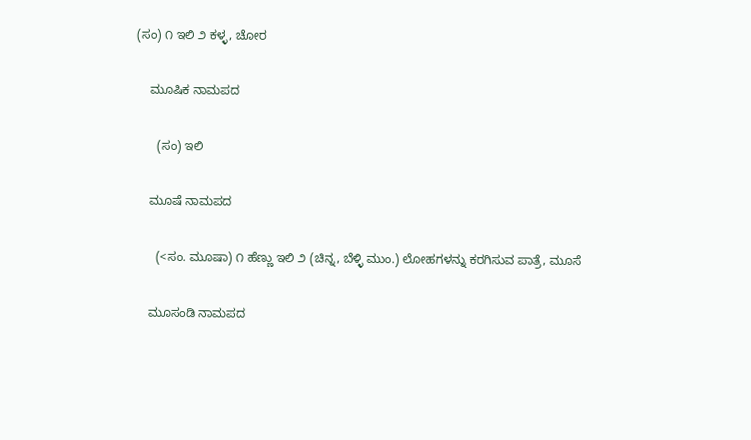(ಸಂ) ೧ ಇಲಿ ೨ ಕಳ್ಳ, ಚೋರ

    ಮೂಷಿಕ ನಾಮಪದ

      (ಸಂ) ಇಲಿ

    ಮೂಷೆ ನಾಮಪದ

      (<ಸಂ. ಮೂಷಾ) ೧ ಹೆಣ್ಣು ಇಲಿ ೨ (ಚಿನ್ನ, ಬೆಳ್ಳಿ ಮುಂ.) ಲೋಹಗಳನ್ನು ಕರಗಿಸುವ ಪಾತ್ರೆ, ಮೂಸೆ

    ಮೂಸಂಡಿ ನಾಮಪದ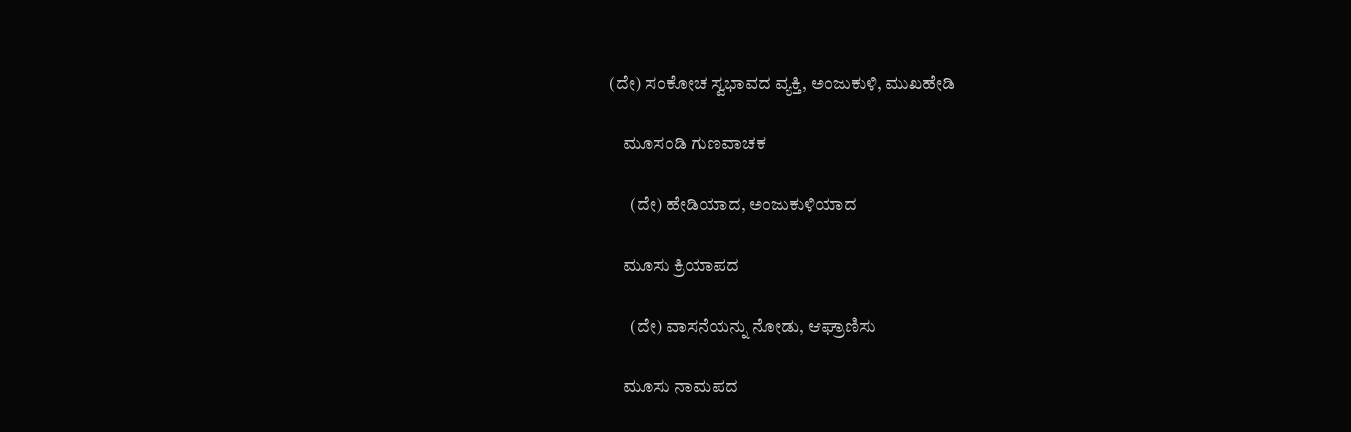(ದೇ) ಸಂಕೋಚ ಸ್ವಭಾವದ ವ್ಯಕ್ತಿ, ಅಂಜುಕುಳಿ, ಮುಖಹೇಡಿ

    ಮೂಸಂಡಿ ಗುಣವಾಚಕ

      (ದೇ) ಹೇಡಿಯಾದ, ಅಂಜುಕುಳಿಯಾದ

    ಮೂಸು ಕ್ರಿಯಾಪದ

      (ದೇ) ವಾಸನೆಯನ್ನು ನೋಡು, ಆಘ್ರಾಣಿಸು

    ಮೂಸು ನಾಮಪದ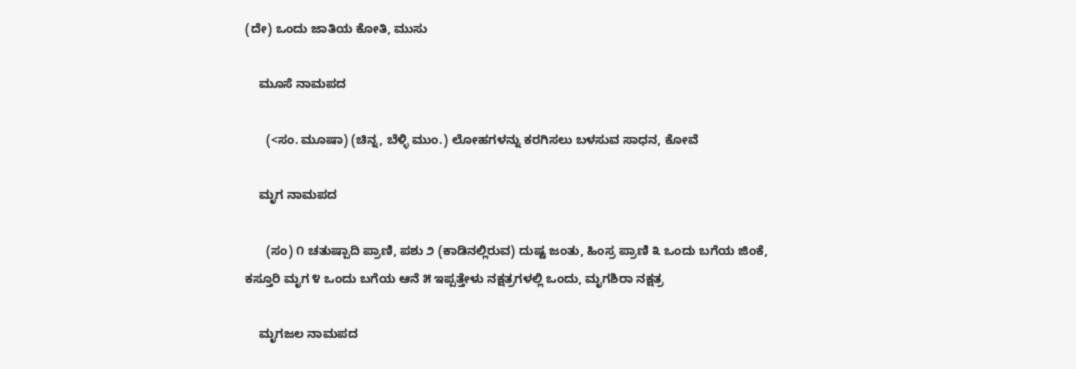(ದೇ) ಒಂದು ಜಾತಿಯ ಕೋತಿ, ಮುಸು

    ಮೂಸೆ ನಾಮಪದ

      (<ಸಂ. ಮೂಷಾ) (ಚಿನ್ನ, ಬೆಳ್ಳಿ ಮುಂ.) ಲೋಹಗಳನ್ನು ಕರಗಿಸಲು ಬಳಸುವ ಸಾಧನ, ಕೋವೆ

    ಮೃಗ ನಾಮಪದ

      (ಸಂ) ೧ ಚತುಷ್ಪಾದಿ ಪ್ರಾಣಿ, ಪಶು ೨ (ಕಾಡಿನಲ್ಲಿರುವ) ದುಷ್ಟ ಜಂತು, ಹಿಂಸ್ರ ಪ್ರಾಣಿ ೩ ಒಂದು ಬಗೆಯ ಜಿಂಕೆ, ಕಸ್ತೂರಿ ಮೃಗ ೪ ಒಂದು ಬಗೆಯ ಆನೆ ೫ ಇಪ್ಪತ್ತೇಳು ನಕ್ಷತ್ರಗಳಲ್ಲಿ ಒಂದು, ಮೃಗಶಿರಾ ನಕ್ಷತ್ರ

    ಮೃಗಜಲ ನಾಮಪದ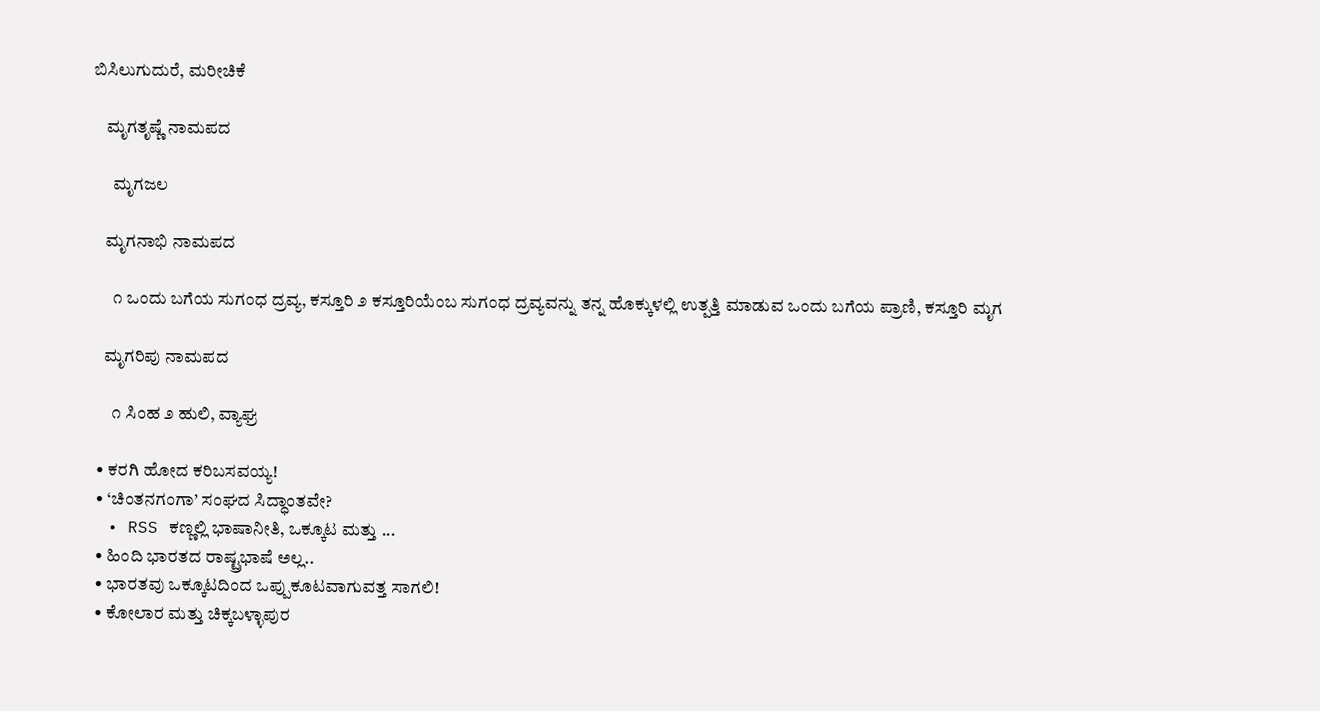ಬಿಸಿಲುಗುದುರೆ, ಮರೀಚಿಕೆ

    ಮೃಗತೃಷ್ಣೆ ನಾಮಪದ

      ಮೃಗಜಲ

    ಮೃಗನಾಭಿ ನಾಮಪದ

      ೧ ಒಂದು ಬಗೆಯ ಸುಗಂಧ ದ್ರವ್ಯ, ಕಸ್ತೂರಿ ೨ ಕಸ್ತೂರಿಯೆಂಬ ಸುಗಂಧ ದ್ರವ್ಯವನ್ನು ತನ್ನ ಹೊಕ್ಕುಳಲ್ಲಿ ಉತ್ಪತ್ತಿ ಮಾಡುವ ಒಂದು ಬಗೆಯ ಪ್ರಾಣಿ, ಕಸ್ತೂರಿ ಮೃಗ

    ಮೃಗರಿಪು ನಾಮಪದ

      ೧ ಸಿಂಹ ೨ ಹುಲಿ, ವ್ಯಾಘ್ರ

  • ಕರಗಿ ಹೋದ ಕರಿಬಸವಯ್ಯ!
  • ‘ಚಿಂತನಗಂಗಾ’ ಸಂಘದ ಸಿದ್ಧಾಂತವೇ?
  • RSS ಕಣ್ಣಲ್ಲಿ ಭಾಷಾನೀತಿ, ಒಕ್ಕೂಟ ಮತ್ತು ...
  • ಹಿಂದಿ ಭಾರತದ ರಾಷ್ಟ್ರಭಾಷೆ ಅಲ್ಲ..
  • ಭಾರತವು ಒಕ್ಕೂಟದಿಂದ ಒಪ್ಪುಕೂಟವಾಗುವತ್ತ ಸಾಗಲಿ!
  • ಕೋಲಾರ ಮತ್ತು ಚಿಕ್ಕಬಳ್ಳಾಪುರ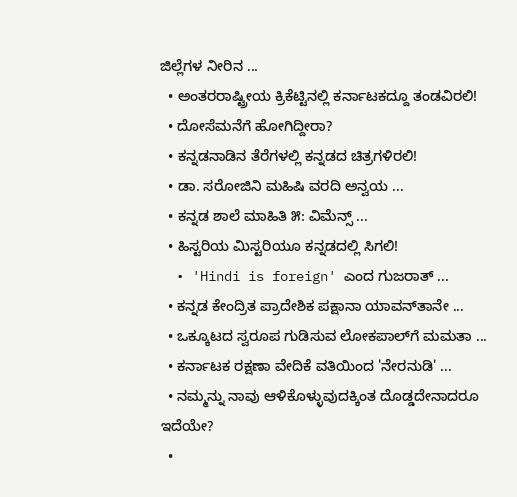ಜಿಲ್ಲೆಗಳ ನೀರಿನ ...
  • ಅಂತರರಾಷ್ಟ್ರೀಯ ಕ್ರಿಕೆಟ್ಟಿನಲ್ಲಿ ಕರ್ನಾಟಕದ್ದೂ ತಂಡವಿರಲಿ!
  • ದೋಸೆಮನೆಗೆ ಹೋಗಿದ್ದೀರಾ?
  • ಕನ್ನಡನಾಡಿನ ತೆರೆಗಳಲ್ಲಿ ಕನ್ನಡದ ಚಿತ್ರಗಳಿರಲಿ!
  • ಡಾ. ಸರೋಜಿನಿ ಮಹಿಷಿ ವರದಿ ಅನ್ವಯ ...
  • ಕನ್ನಡ ಶಾಲೆ ಮಾಹಿತಿ ೫: ವಿಮೆನ್ಸ್ ...
  • ಹಿಸ್ಟರಿಯ ಮಿಸ್ಟರಿಯೂ ಕನ್ನಡದಲ್ಲಿ ಸಿಗಲಿ!
  • 'Hindi is foreign' ಎಂದ ಗುಜರಾತ್ ...
  • ಕನ್ನಡ ಕೇಂದ್ರಿತ ಪ್ರಾದೇಶಿಕ ಪಕ್ಷಾನಾ ಯಾವನ್‍ತಾನೇ ...
  • ಒಕ್ಕೂಟದ ಸ್ವರೂಪ ಗುಡಿಸುವ ಲೋಕಪಾಲ್‍ಗೆ ಮಮತಾ ...
  • ಕರ್ನಾಟಕ ರಕ್ಷಣಾ ವೇದಿಕೆ ವತಿಯಿಂದ 'ನೇರನುಡಿ' ...
  • ನಮ್ಮನ್ನು ನಾವು ಆಳಿಕೊಳ್ಳುವುದಕ್ಕಿಂತ ದೊಡ್ಡದೇನಾದರೂ ಇದೆಯೇ?
  •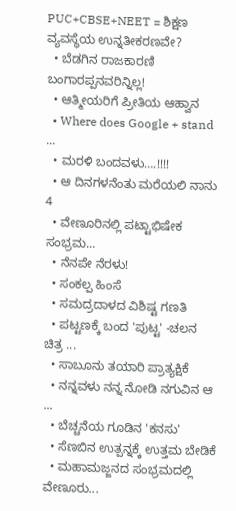PUC+CBSE+NEET = ಶಿಕ್ಷಣ ವ್ಯವಸ್ಥೆಯ ಉನ್ನತೀಕರಣವೇ?
  • ಬೆಡಗಿನ ರಾಜಕಾರಣಿ ಬಂಗಾರಪ್ಪನವರಿನ್ನಿಲ್ಲ!
  • ಆತ್ಮೀಯರಿಗೆ ಪ್ರೀತಿಯ ಆಹ್ವಾನ
  • Where does Google + stand ...
  • ಮರಳಿ ಬಂದವಳು….!!!!
  • ಆ ದಿನಗಳನೆಂತು ಮರೆಯಲಿ ನಾನು 4
  • ವೇಣೂರಿನಲ್ಲಿ ಪಟ್ಟಾಭಿಷೇಕ ಸಂಭ್ರಮ...
  • ನೆನಪೇ ನೆರಳು!
  • ಸಂಕಲ್ಪ ಹಿಂಸೆ
  • ಸಮದ್ರದಾಳದ ವಿಶಿಷ್ಟ ಗಣತಿ
  • ಪಟ್ಟಣಕ್ಕೆ ಬಂದ 'ಪುಟ್ಟ' -ಚಲನ ಚಿತ್ರ ...
  • ಸಾಬೂನು ತಯಾರಿ ಪ್ರಾತ್ಯಕ್ಷಿಕೆ
  • ನನ್ನವಳು ನನ್ನ ನೋಡಿ ನಗುವಿನ ಆ ...
  • ಬೆಚ್ಚನೆಯ ಗೂಡಿನ 'ಕನಸು'
  • ಸೆಣಬಿನ ಉತ್ಪನ್ನಕ್ಕೆ ಉತ್ತಮ ಬೇಡಿಕೆ
  • ಮಹಾಮಜ್ಜನದ ಸಂಭ್ರಮದಲ್ಲಿ ವೇಣೂರು...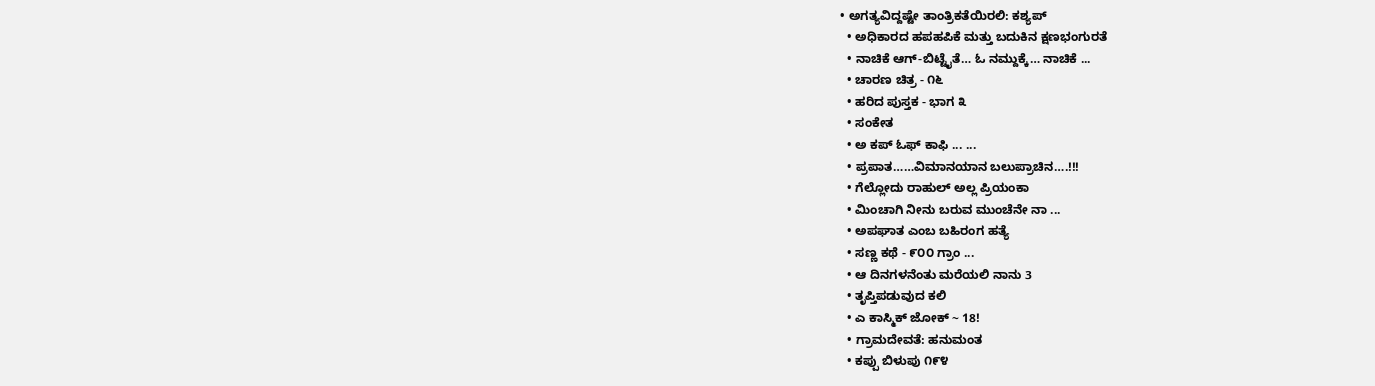• ಅಗತ್ಯವಿದ್ದಷ್ಟೇ ತಾಂತ್ರಿಕತೆಯಿರಲಿ: ಕಶ್ಯಪ್
  • ಅಧಿಕಾರದ ಹಪಹಪಿಕೆ ಮತ್ತು ಬದುಕಿನ ಕ್ಷಣಭಂಗುರತೆ
  • ನಾಚಿಕೆ ಆಗ್-ಬಿಟ್ಟೈತೆ… ಓ ನಮ್ದುಕ್ಕೆ… ನಾಚಿಕೆ ...
  • ಚಾರಣ ಚಿತ್ರ - ೧೬
  • ಹರಿದ ಪುಸ್ತಕ - ಭಾಗ ೩
  • ಸಂಕೇತ
  • ಅ ಕಪ್ ಓಫ್ ಕಾಫಿ ... ...
  • ಪ್ರಪಾತ……ವಿಮಾನಯಾನ ಬಲುಪ್ರಾಚಿನ….!!!
  • ಗೆಲ್ಲೋದು ರಾಹುಲ್ ಅಲ್ಲ ಪ್ರಿಯಂಕಾ
  • ಮಿಂಚಾಗಿ ನೀನು ಬರುವ ಮುಂಚೆನೇ ನಾ ...
  • ಅಪಘಾತ ಎಂಬ ಬಹಿರಂಗ ಹತ್ಯೆ
  • ಸಣ್ಣ ಕಥೆ - ೯೦೦ ಗ್ರಾಂ ...
  • ಆ ದಿನಗಳನೆಂತು ಮರೆಯಲಿ ನಾನು 3
  • ತೃಪ್ತಿಪಡುವುದ ಕಲಿ
  • ಎ ಕಾಸ್ಮಿಕ್ ಜೋಕ್ ~ 18!
  • ಗ್ರಾಮದೇವತೆ: ಹನುಮಂತ
  • ಕಪ್ಪು ಬಿಳುಪು ೧೯೪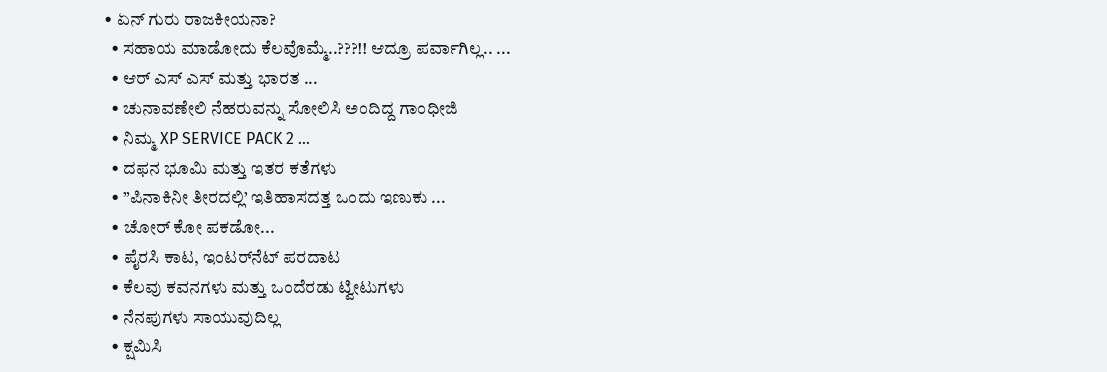• ಏನ್ ಗುರು ರಾಜಕೀಯನಾ?
  • ಸಹಾಯ ಮಾಡೋದು ಕೆಲವೊಮ್ಮೆ..???!! ಆದ್ರೂ ಪರ್ವಾಗಿಲ್ಲ.. ...
  • ಆರ್ ಎಸ್ ಎಸ್ ಮತ್ತು ಭಾರತ ...
  • ಚುನಾವಣೇಲಿ ನೆಹರುವನ್ನು ಸೋಲಿಸಿ ಅಂದಿದ್ದ ಗಾಂಧೀಜಿ
  • ನಿಮ್ಮ XP SERVICE PACK 2 ...
  • ದಫನ ಭೂಮಿ ಮತ್ತು ಇತರ ಕತೆಗಳು
  • ”ಪಿನಾಕಿನೀ ತೀರದಲ್ಲಿ’ ಇತಿಹಾಸದತ್ತ ಒಂದು ಇಣುಕು ...
  • ಚೋರ್ ಕೋ ಪಕಡೋ...
  • ಪೈರಸಿ ಕಾಟ, ಇಂಟರ್‌ನೆಟ್ ಪರದಾಟ
  • ಕೆಲವು ಕವನಗಳು ಮತ್ತು ಒಂದೆರಡು ಟ್ವೀಟುಗಳು
  • ನೆನಪುಗಳು ಸಾಯುವುದಿಲ್ಲ
  • ಕ್ಷಮಿಸಿ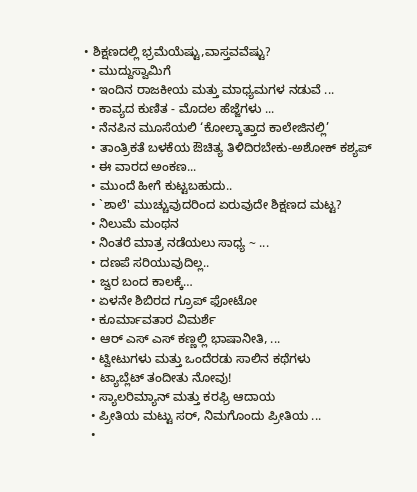• ಶಿಕ್ಷಣದಲ್ಲಿ ಭ್ರಮೆಯೆಷ್ಟು,ವಾಸ್ತವವೆಷ್ಟು?
  • ಮುದ್ದುಸ್ವಾಮಿಗೆ
  • ಇಂದಿನ ರಾಜಕೀಯ ಮತ್ತು ಮಾಧ್ಯಮಗಳ ನಡುವೆ ...
  • ಕಾವ್ಯದ ಕುಣಿತ - ಮೊದಲ ಹೆಜ್ಜೆಗಳು ...
  • ನೆನಪಿನ ಮೂಸೆಯಲಿ ‘ಕೋಲ್ಕಾತ್ತಾದ ಕಾಲೇಜಿನಲ್ಲಿ’
  • ತಾಂತ್ರಿಕತೆ ಬಳಕೆಯ ಔಚಿತ್ಯ ತಿಳಿದಿರಬೇಕು-ಅಶೋಕ್ ಕಶ್ಯಪ್
  • ಈ ವಾರದ ಅಂಕಣ...
  • ಮುಂದೆ ಹೀಗೆ ಕುಟ್ಟಬಹುದು..
  • `ಶಾಲೆ' ಮುಚ್ಚುವುದರಿಂದ ಏರುವುದೇ ಶಿಕ್ಷಣದ ಮಟ್ಟ?
  • ನಿಲುಮೆ ಮಂಥನ
  • ನಿಂತರೆ ಮಾತ್ರ ನಡೆಯಲು ಸಾಧ್ಯ ~ ...
  • ದಣಪೆ ಸರಿಯುವುದಿಲ್ಲ..
  • ಜ್ವರ ಬಂದ ಕಾಲಕ್ಕೆ…
  • ಏಳನೇ ಶಿಬಿರದ ಗ್ರೂಪ್ ಫೋಟೋ
  • ಕೂರ್ಮಾವತಾರ ವಿಮರ್ಶೆ
  • ಆರ್ ಎಸ್ ಎಸ್ ಕಣ್ಣಲ್ಲಿ ಭಾಷಾನೀತಿ, ...
  • ಟ್ವೀಟುಗಳು ಮತ್ತು ಒಂದೆರಡು ಸಾಲಿನ ಕಥೆಗಳು
  • ಟ್ಯಾಬ್ಲೆಟ್ ತಂದೀತು ನೋವು!
  • ಸ್ಯಾಲರಿಮ್ಯಾನ್ ಮತ್ತು ಕರಫ್ರಿ ಆದಾಯ
  • ಪ್ರೀತಿಯ ಮಟ್ಟು ಸರ್, ನಿಮಗೊಂದು ಪ್ರೀತಿಯ ...
  •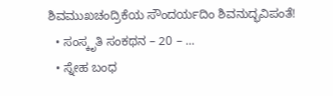ಶಿವಮುಖಚಂದ್ರಿಕೆಯ ಸೌಂದರ್ಯದಿಂ ಶಿವನುದ್ಭವಿಪಂತೆ!
  • ಸಂಸ್ಕೃತಿ ಸಂಕಥನ – 20 – ...
  • ಸ್ನೇಹ ಬಂಧ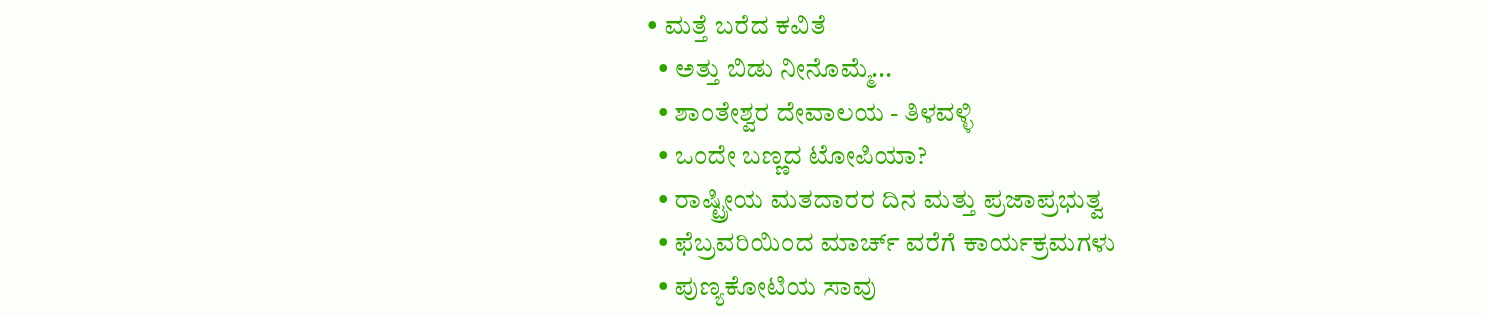• ಮತ್ತೆ ಬರೆದ ಕವಿತೆ
  • ಅತ್ತು ಬಿಡು ನೀನೊಮ್ಮೆ...
  • ಶಾಂತೇಶ್ವರ ದೇವಾಲಯ - ತಿಳವಳ್ಳಿ
  • ಒಂದೇ ಬಣ್ಣದ ಟೋಪಿಯಾ?
  • ರಾಷ್ಟ್ರೀಯ ಮತದಾರರ ದಿನ ಮತ್ತು ಪ್ರಜಾಪ್ರಭುತ್ವ
  • ಫೆಬ್ರವರಿಯಿಂದ ಮಾರ್ಚ್ ವರೆಗೆ ಕಾರ್ಯಕ್ರಮಗಳು
  • ಪುಣ್ಯಕೋಟಿಯ ಸಾವು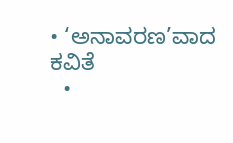• ‘ಅನಾವರಣ’ವಾದ ಕವಿತೆ
  •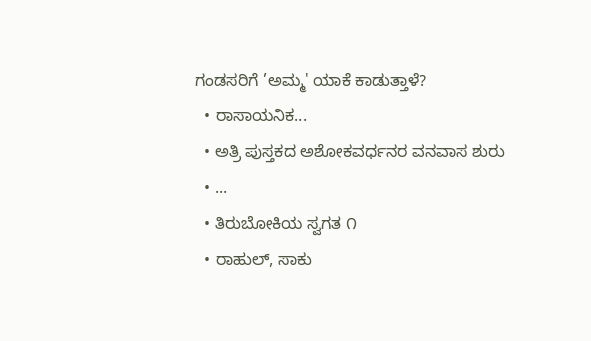ಗಂಡಸರಿಗೆ ’ಅಮ್ಮ' ಯಾಕೆ ಕಾಡುತ್ತಾಳೆ?
  • ರಾಸಾಯನಿಕ...
  • ಅತ್ರಿ ಪುಸ್ತಕದ ಅಶೋಕವರ್ಧನರ ವನವಾಸ ಶುರು
  • ...
  • ತಿರುಬೋಕಿಯ ಸ್ವಗತ ೧
  • ರಾಹುಲ್, ಸಾಕು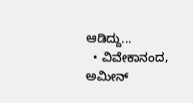ಆಡಿದ್ದು...
  • ವಿವೇಕಾನಂದ, ಅಮೀನ್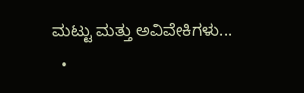ಮಟ್ಟು ಮತ್ತು ಅವಿವೇಕಿಗಳು...
  •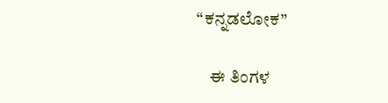“ಕನ್ನಡಲೋಕ”

    ಈ ತಿಂಗಳ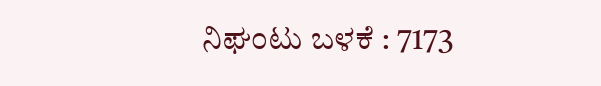ನಿಘಂಟು ಬಳಕೆ : 7173